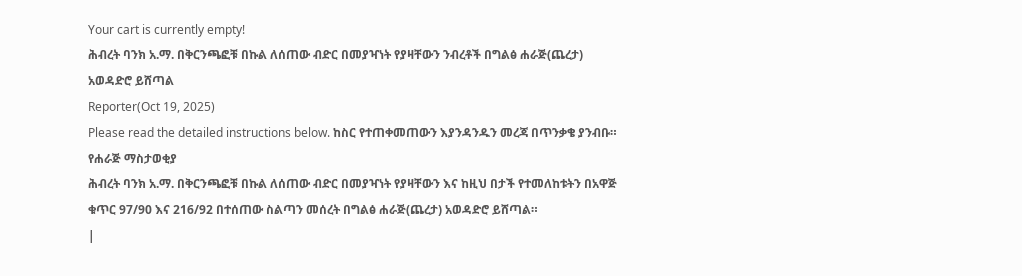Your cart is currently empty!
ሕብረት ባንክ አ.ማ. በቅርንጫፎቹ በኩል ለሰጠው ብድር በመያዣነት የያዛቸውን ንብረቶች በግልፅ ሐራጅ(ጨረታ) አወዳድሮ ይሸጣል
Reporter(Oct 19, 2025)
Please read the detailed instructions below. ከስር የተጠቀመጠውን እያንዳንዱን መረጃ በጥንቃቄ ያንብቡ።
የሐራጅ ማስታወቂያ
ሕብረት ባንክ አ.ማ. በቅርንጫፎቹ በኩል ለሰጠው ብድር በመያዣነት የያዛቸውን እና ከዚህ በታች የተመለከቱትን በአዋጅ ቁጥር 97/90 እና 216/92 በተሰጠው ስልጣን መሰረት በግልፅ ሐራጅ(ጨረታ) አወዳድሮ ይሸጣል።
|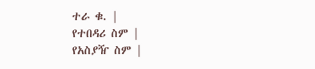ተራ ቁ. |
የተበዳሪ ስም |
የአስያዥ ስም |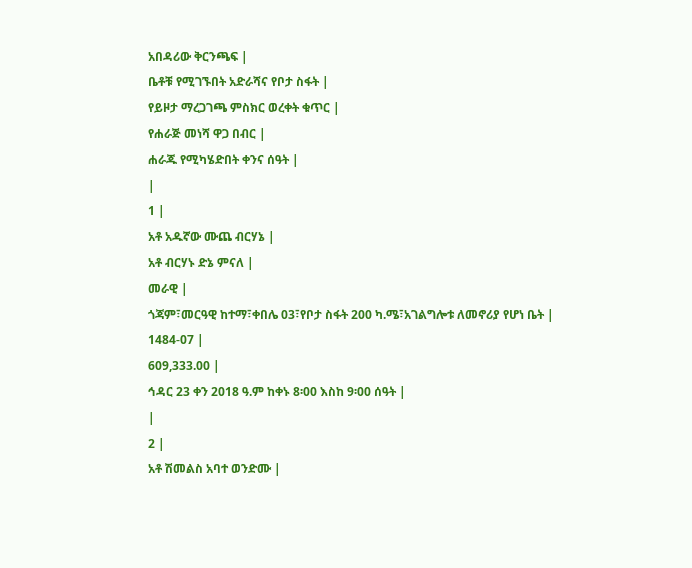አበዳሪው ቅርንጫፍ |
ቤቶቹ የሚገኙበት አድራሻና የቦታ ስፋት |
የይዞታ ማረጋገጫ ምስክር ወረቀት ቁጥር |
የሐራጅ መነሻ ዋጋ በብር |
ሐራጁ የሚካሄድበት ቀንና ሰዓት |
|
1 |
አቶ አዱኛው ሙጨ ብርሃኔ |
አቶ ብርሃኑ ድኔ ምናለ |
መራዊ |
ጎጃም፣መርዓዊ ከተማ፣ቀበሌ 03፣የቦታ ስፋት 200 ካ.ሜ፣አገልግሎቱ ለመኖሪያ የሆነ ቤት |
1484-07 |
609,333.00 |
ኅዳር 23 ቀን 2018 ዓ.ም ከቀኑ 8፡00 እስከ 9፡00 ሰዓት |
|
2 |
አቶ ሽመልስ አባተ ወንድሙ |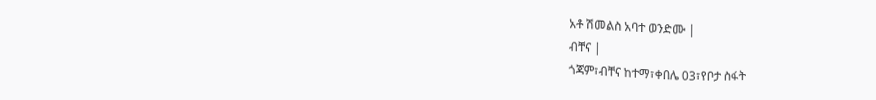አቶ ሽመልስ አባተ ወንድሙ |
ብቸና |
ጎጃም፣ብቸና ከተማ፣ቀበሌ 03፣የቦታ ስፋት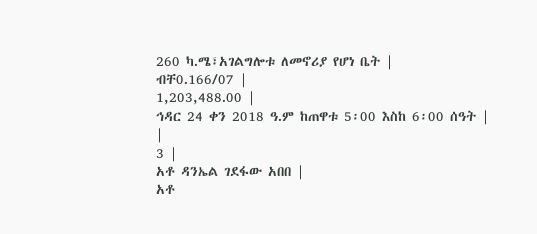260 ካ.ሜ፣አገልግሎቱ ለመኖሪያ የሆነ ቤት |
ብቸ0.166/07 |
1,203,488.00 |
ኅዳር 24 ቀን 2018 ዓ.ም ከጠዋቱ 5፡00 እስከ 6፡00 ሰዓት |
|
3 |
አቶ ዳንኤል ገደፋው አበበ |
አቶ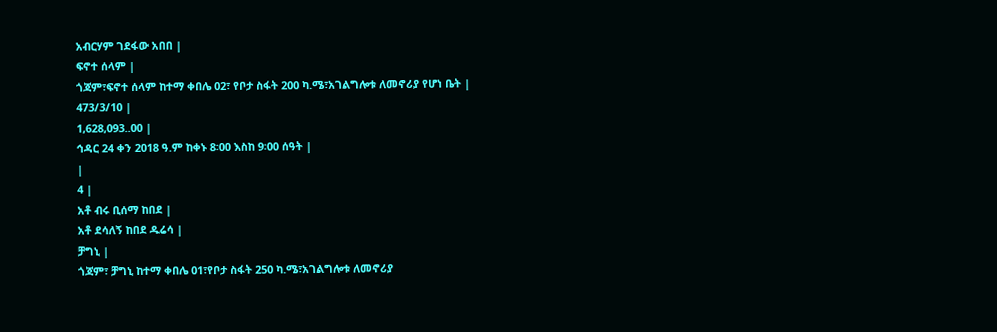አብርሃም ገደፋው አበበ |
ፍኖተ ሰላም |
ጎጃም፣ፍኖተ ሰላም ከተማ ቀበሌ 02፣ የቦታ ስፋት 200 ካ.ሜ፣አገልግሎቱ ለመኖሪያ የሆነ ቤት |
473/3/10 |
1,628,093..00 |
ኅዳር 24 ቀን 2018 ዓ.ም ከቀኑ 8፡00 እስከ 9፡00 ሰዓት |
|
4 |
አቶ ብሩ ቢሰማ ከበደ |
አቶ ደሳለኝ ከበደ ዱሬሳ |
ቻግኒ |
ጎጃም፣ ቻግኒ ከተማ ቀበሌ 01፣የቦታ ስፋት 250 ካ.ሜ፣አገልግሎቱ ለመኖሪያ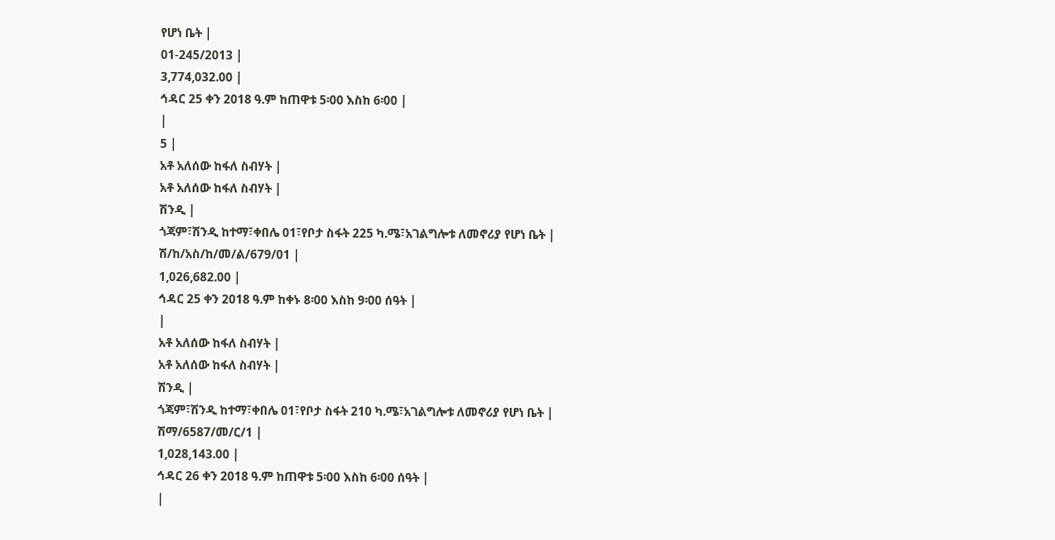የሆነ ቤት |
01-245/2013 |
3,774,032.00 |
ኅዳር 25 ቀን 2018 ዓ.ም ከጠዋቱ 5፡00 እስከ 6፡00 |
|
5 |
አቶ አለሰው ከፋለ ስብሃት |
አቶ አለሰው ከፋለ ስብሃት |
ሽንዲ |
ጎጃም፣ሽንዲ ከተማ፣ቀበሌ 01፣የቦታ ስፋት 225 ካ.ሜ፣አገልግሎቱ ለመኖሪያ የሆነ ቤት |
ሽ/ከ/አስ/ከ/መ/ል/679/01 |
1,026,682.00 |
ኅዳር 25 ቀን 2018 ዓ.ም ከቀኑ 8፡00 እስከ 9፡00 ሰዓት |
|
አቶ አለሰው ከፋለ ስብሃት |
አቶ አለሰው ከፋለ ስብሃት |
ሽንዲ |
ጎጃም፣ሽንዲ ከተማ፣ቀበሌ 01፣የቦታ ስፋት 210 ካ.ሜ፣አገልግሎቱ ለመኖሪያ የሆነ ቤት |
ሽማ/6587/መ/ር/1 |
1,028,143.00 |
ኅዳር 26 ቀን 2018 ዓ.ም ከጠዋቱ 5፡00 እስከ 6፡00 ሰዓት |
|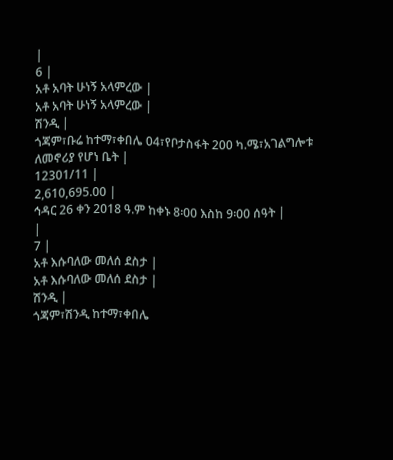|
6 |
አቶ አባት ሁነኝ አላምረው |
አቶ አባት ሁነኝ አላምረው |
ሽንዲ |
ጎጃም፣ቡሬ ከተማ፣ቀበሌ 04፣የቦታስፋት 200 ካ.ሜ፣አገልግሎቱ ለመኖሪያ የሆነ ቤት |
12301/11 |
2,610,695.00 |
ኅዳር 26 ቀን 2018 ዓ.ም ከቀኑ 8፡00 እስከ 9፡00 ሰዓት |
|
7 |
አቶ እሱባለው መለሰ ደስታ |
አቶ እሱባለው መለሰ ደስታ |
ሽንዲ |
ጎጃም፣ሽንዲ ከተማ፣ቀበሌ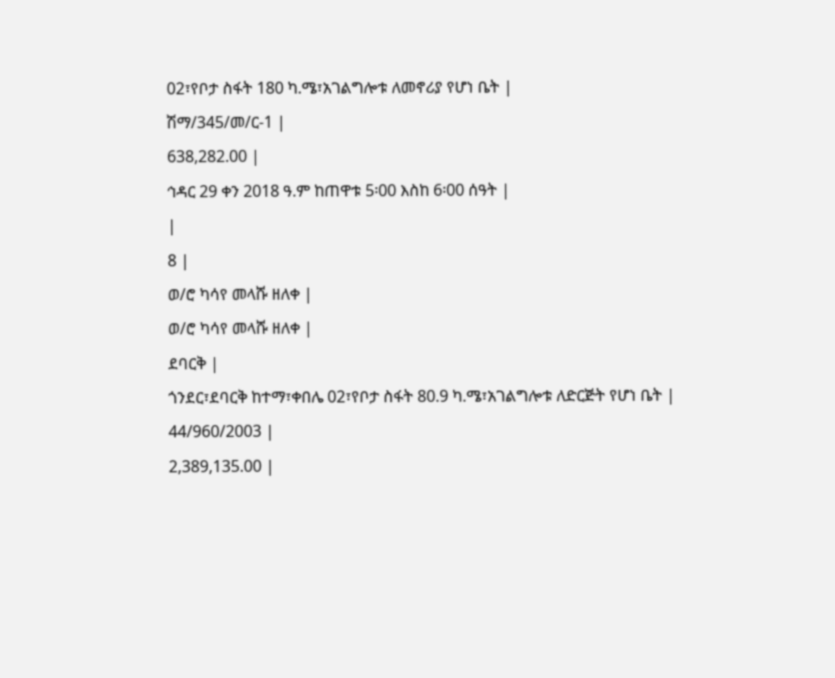02፣የቦታ ስፋት 180 ካ.ሜ፣አገልግሎቱ ለመኖሪያ የሆነ ቤት |
ሽማ/345/መ/ር-1 |
638,282.00 |
ኅዳር 29 ቀን 2018 ዓ.ም ከጠዋቱ 5፡00 እስከ 6፡00 ሰዓት |
|
8 |
ወ/ሮ ካሳየ መላሹ ዘለቀ |
ወ/ሮ ካሳየ መላሹ ዘለቀ |
ደባርቅ |
ጎንደር፣ደባርቅ ከተማ፣ቀበሌ 02፣የቦታ ስፋት 80.9 ካ.ሜ፣አገልግሎቱ ለድርጅት የሆነ ቤት |
44/960/2003 |
2,389,135.00 |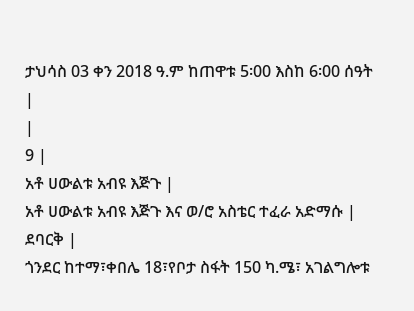ታህሳስ 03 ቀን 2018 ዓ.ም ከጠዋቱ 5፡00 እስከ 6፡00 ሰዓት |
|
9 |
አቶ ሀውልቱ አብዩ እጅጉ |
አቶ ሀውልቱ አብዩ እጅጉ እና ወ/ሮ አስቴር ተፈራ አድማሱ |
ደባርቅ |
ጎንደር ከተማ፣ቀበሌ 18፣የቦታ ስፋት 150 ካ.ሜ፣ አገልግሎቱ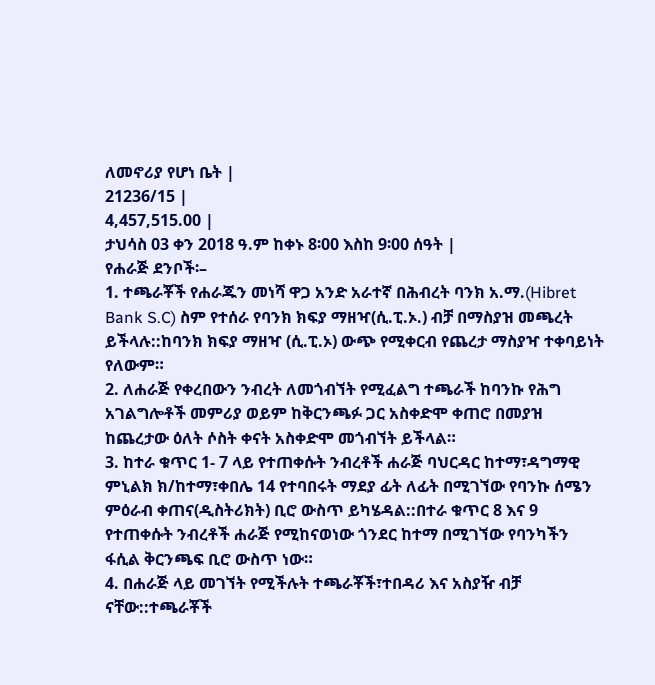ለመኖሪያ የሆነ ቤት |
21236/15 |
4,457,515.00 |
ታህሳስ 03 ቀን 2018 ዓ.ም ከቀኑ 8፡00 እስከ 9፡00 ሰዓት |
የሐራጅ ደንቦች፡–
1. ተጫራቾች የሐራጁን መነሻ ዋጋ አንድ አራተኛ በሕብረት ባንክ አ.ማ.(Hibret Bank S.C) ስም የተሰራ የባንክ ክፍያ ማዘዣ(ሲ.ፒ.ኦ.) ብቻ በማስያዝ መጫረት ይችላሉ::ከባንክ ክፍያ ማዘዣ (ሲ.ፒ.ኦ) ውጭ የሚቀርብ የጨረታ ማስያዣ ተቀባይነት የለውም።
2. ለሐራጅ የቀረበውን ንብረት ለመጎብኘት የሚፈልግ ተጫራች ከባንኩ የሕግ አገልግሎቶች መምሪያ ወይም ከቅርንጫፉ ጋር አስቀድሞ ቀጠሮ በመያዝ ከጨረታው ዕለት ሶስት ቀናት አስቀድሞ መጎብኘት ይችላል።
3. ከተራ ቁጥር 1- 7 ላይ የተጠቀሱት ንብረቶች ሐራጅ ባህርዳር ከተማ፣ዳግማዊ ምኒልክ ክ/ከተማ፣ቀበሌ 14 የተባበሩት ማደያ ፊት ለፊት በሚገኘው የባንኩ ሰሜን ምዕራብ ቀጠና(ዲስትሪክት) ቢሮ ውስጥ ይካሄዳል::በተራ ቁጥር 8 እና 9 የተጠቀሱት ንብረቶች ሐራጅ የሚከናወነው ጎንደር ከተማ በሚገኘው የባንካችን ፋሲል ቅርንጫፍ ቢሮ ውስጥ ነው።
4. በሐራጅ ላይ መገኘት የሚችሉት ተጫራቾች፣ተበዳሪ እና አስያዥ ብቻ ናቸው::ተጫራቾች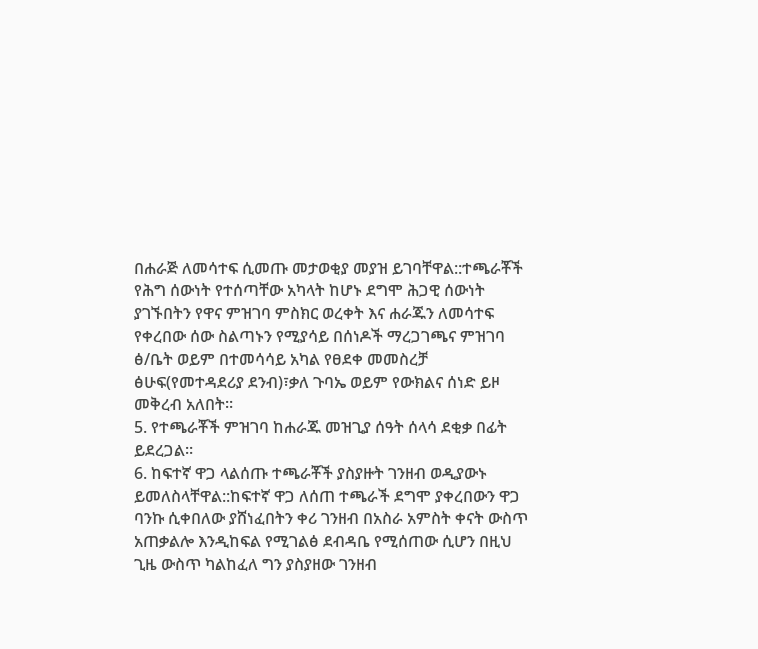በሐራጅ ለመሳተፍ ሲመጡ መታወቂያ መያዝ ይገባቸዋል::ተጫራቾች የሕግ ሰውነት የተሰጣቸው አካላት ከሆኑ ደግሞ ሕጋዊ ሰውነት ያገኙበትን የዋና ምዝገባ ምስክር ወረቀት እና ሐራጁን ለመሳተፍ የቀረበው ሰው ስልጣኑን የሚያሳይ በሰነዶች ማረጋገጫና ምዝገባ ፅ/ቤት ወይም በተመሳሳይ አካል የፀደቀ መመስረቻ ፅሁፍ(የመተዳደሪያ ደንብ)፣ቃለ ጉባኤ ወይም የውክልና ሰነድ ይዞ መቅረብ አለበት።
5. የተጫራቾች ምዝገባ ከሐራጁ መዝጊያ ሰዓት ሰላሳ ደቂቃ በፊት ይደረጋል።
6. ከፍተኛ ዋጋ ላልሰጡ ተጫራቾች ያስያዙት ገንዘብ ወዲያውኑ ይመለስላቸዋል::ከፍተኛ ዋጋ ለሰጠ ተጫራች ደግሞ ያቀረበውን ዋጋ ባንኩ ሲቀበለው ያሸነፈበትን ቀሪ ገንዘብ በአስራ አምስት ቀናት ውስጥ አጠቃልሎ እንዲከፍል የሚገልፅ ደብዳቤ የሚሰጠው ሲሆን በዚህ ጊዜ ውስጥ ካልከፈለ ግን ያስያዘው ገንዘብ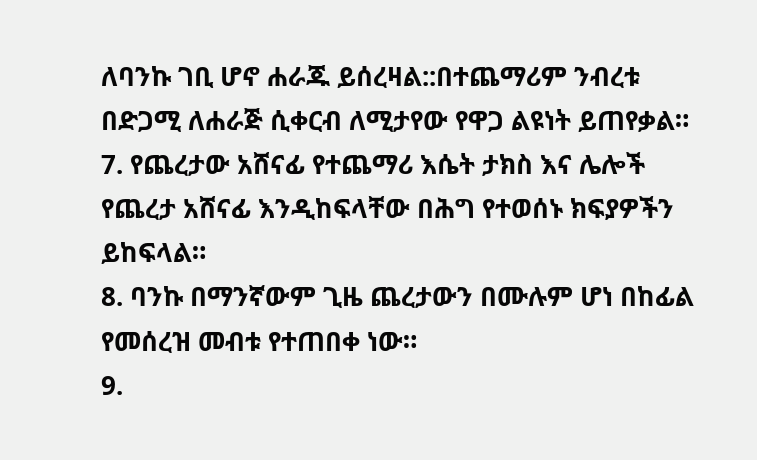ለባንኩ ገቢ ሆኖ ሐራጁ ይሰረዛል::በተጨማሪም ንብረቱ በድጋሚ ለሐራጅ ሲቀርብ ለሚታየው የዋጋ ልዩነት ይጠየቃል።
7. የጨረታው አሸናፊ የተጨማሪ እሴት ታክስ እና ሌሎች የጨረታ አሸናፊ እንዲከፍላቸው በሕግ የተወሰኑ ክፍያዎችን ይከፍላል።
8. ባንኩ በማንኛውም ጊዜ ጨረታውን በሙሉም ሆነ በከፊል የመሰረዝ መብቱ የተጠበቀ ነው።
9.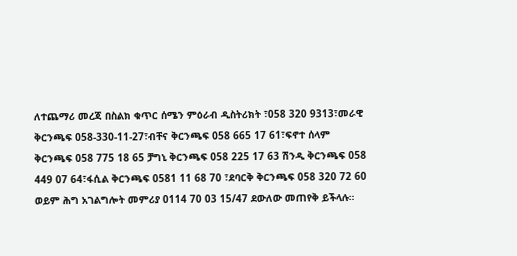ለተጨማሪ መረጃ በስልክ ቁጥር ሰሜን ምዕራብ ዲስትሪክት ፣058 320 9313፣መራዊ ቅርንጫፍ 058-330-11-27፣ብቸና ቅርንጫፍ 058 665 17 61፣ፍኖተ ሰላም ቅርንጫፍ 058 775 18 65 ቻግኒ ቅርንጫፍ 058 225 17 63 ሽንዲ ቅርንጫፍ 058 449 07 64፣ፋሲል ቅርንጫፍ 0581 11 68 70 ፣ደባርቅ ቅርንጫፍ 058 320 72 60 ወይም ሕግ አገልግሎት መምሪያ 0114 70 03 15/47 ደውለው መጠየቅ ይችላሉ።